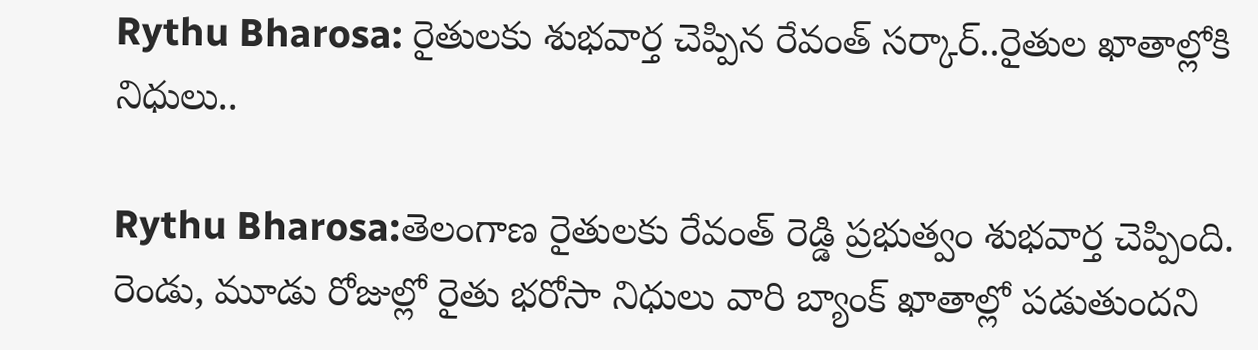Rythu Bharosa: రైతులకు శుభవార్త చెప్పిన రేవంత్ సర్కార్..రైతుల ఖాతాల్లోకి నిధులు..

Rythu Bharosa:తెలంగాణ రైతులకు రేవంత్‌ రెడ్డి ప్రభుత్వం శుభవార్త చెప్పింది. రెండు, మూడు రోజుల్లో రైతు భరోసా నిధులు వారి బ్యాంక్‌ ఖాతాల్లో పడుతుందని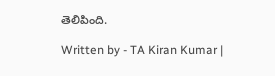తెలిపింది.

Written by - TA Kiran Kumar |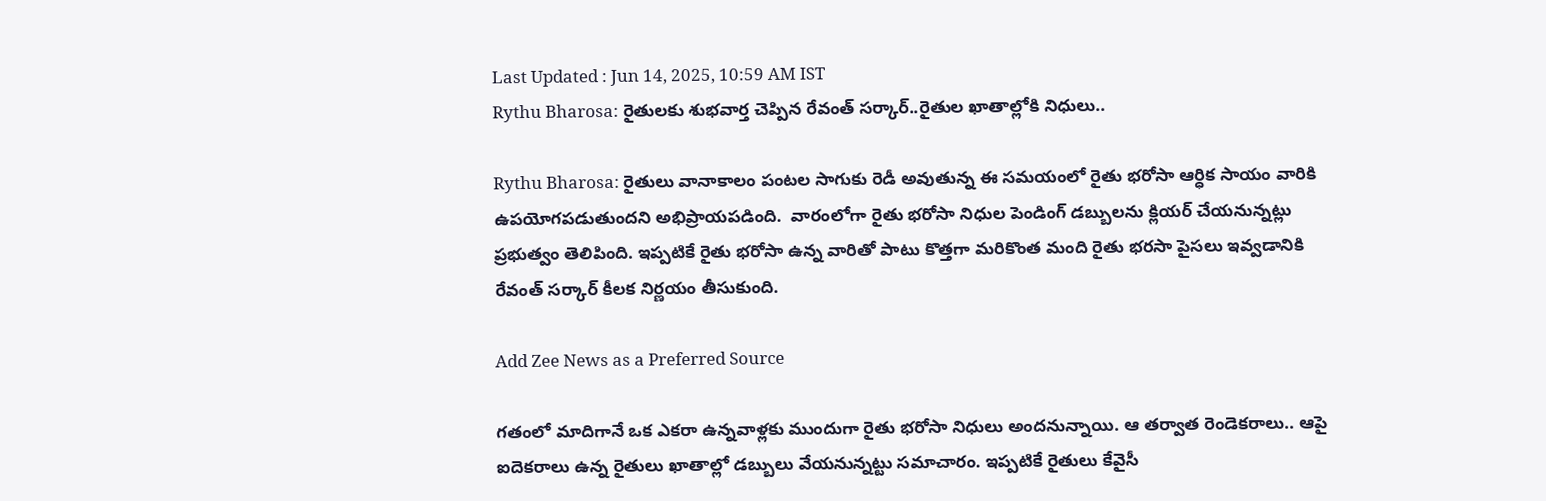Last Updated : Jun 14, 2025, 10:59 AM IST
Rythu Bharosa: రైతులకు శుభవార్త చెప్పిన రేవంత్ సర్కార్..రైతుల ఖాతాల్లోకి నిధులు..

Rythu Bharosa: రైతులు వానాకాలం పంటల సాగుకు రెడీ అవుతున్న ఈ సమయంలో రైతు భరోసా ఆర్ధిక సాయం వారికి ఉపయోగపడుతుందని అభిప్రాయపడింది.  వారంలోగా రైతు భరోసా నిధుల పెండింగ్ డబ్బులను క్లియర్ చేయనున్నట్లు  ప్రభుత్వం తెలిపింది. ఇప్పటికే రైతు భరోసా ఉన్న వారితో పాటు కొత్తగా మరికొంత మంది రైతు భరసా పైసలు ఇవ్వడానికి రేవంత్ సర్కార్ కీలక నిర్ణయం తీసుకుంది.

Add Zee News as a Preferred Source

గతంలో మాదిగానే ఒక ఎకరా ఉన్నవాళ్లకు ముందుగా రైతు భరోసా నిధులు అందనున్నాయి. ఆ తర్వాత రెండెకరాలు.. ఆపై ఐదెకరాలు ఉన్న రైతులు ఖాతాల్లో డబ్బులు వేయనున్నట్టు సమాచారం. ఇప్పటికే రైతులు కేవైసీ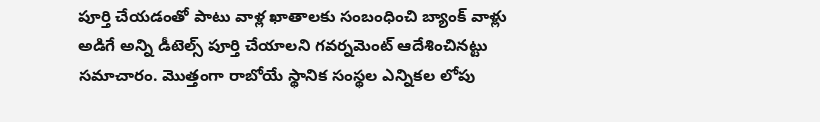పూర్తి చేయడంతో పాటు వాళ్ల ఖాతాలకు సంబంధించి బ్యాంక్ వాళ్లు అడిగే అన్ని డీటెల్స్ పూర్తి చేయాలని గవర్నమెంట్ ఆదేశించినట్టు సమాచారం. మొత్తంగా రాబోయే స్థానిక సంస్థల ఎన్నికల లోపు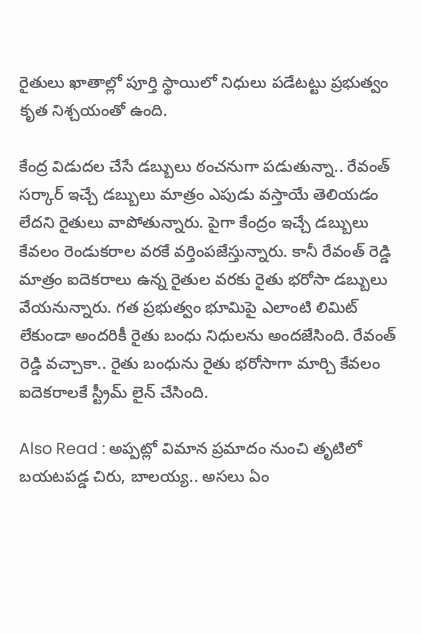రైతులు ఖాతాల్లో పూర్తి స్థాయిలో నిధులు పడేటట్టు ప్రభుత్వం కృత నిశ్చయంతో ఉంది.

కేంద్ర విడుదల చేసే డబ్బులు ఠంచనుగా పడుతున్నా.. రేవంత్ సర్కార్ ఇచ్చే డబ్బులు మాత్రం ఎపుడు వస్తాయే తెలియడం లేదని రైతులు వాపోతున్నారు. పైగా కేంద్రం ఇచ్చే డబ్బులు కేవలం రెండుకరాల వరకే వర్తింపజేస్తున్నారు. కానీ రేవంత్ రెడ్డి మాత్రం ఐదెకరాలు ఉన్న రైతుల వరకు రైతు భరోసా డబ్బులు వేయనున్నారు. గత ప్రభుత్వం భూమిపై ఎలాంటి లిమిట్ లేకుండా అందరికీ రైతు బంధు నిధులను అందజేసింది. రేవంత్ రెడ్డి వచ్చాకా.. రైతు బంధును రైతు భరోసాగా మార్చి కేవలం ఐదెకరాలకే స్ట్రీమ్ లైన్ చేసింది.

Also Read : అప్పట్లో విమాన ప్రమాదం నుంచి తృటిలో బయటపడ్డ చిరు, బాలయ్య.. అసలు ఏం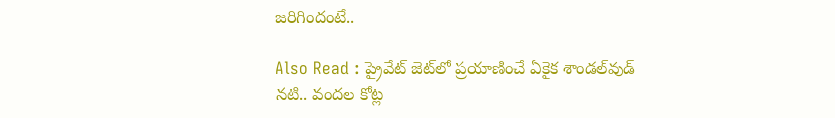జరిగిందంటే..

Also Read : ప్రైవేట్ జెట్‌లో ప్రయాణించే ఏకైక శాండల్‌వుడ్ నటి.. వందల కోట్ల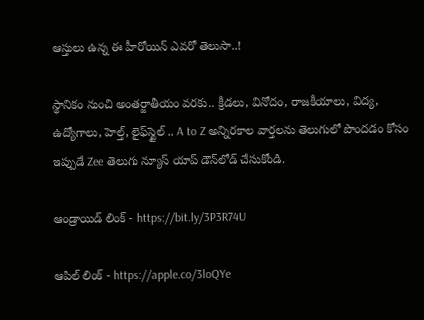ఆస్తులు ఉన్న ఈ హీరోయిన్ ఎవరో తెలుసా..!

స్థానికం నుంచి అంతర్జాతీయం వరకు.. క్రీడలు, వినోదం, రాజకీయాలు, విద్య, ఉద్యోగాలు, హెల్త్, లైఫ్‌స్టైల్ .. A to Z అన్నిరకాల వార్తలను తెలుగులో పొందడం కోసం ఇప్పుడే Zee తెలుగు న్యూస్ యాప్ డౌన్‌లోడ్ చేసుకోండి.

ఆండ్రాయిడ్ లింక్ - https://bit.ly/3P3R74U

ఆపిల్ లింక్ - https://apple.co/3loQYe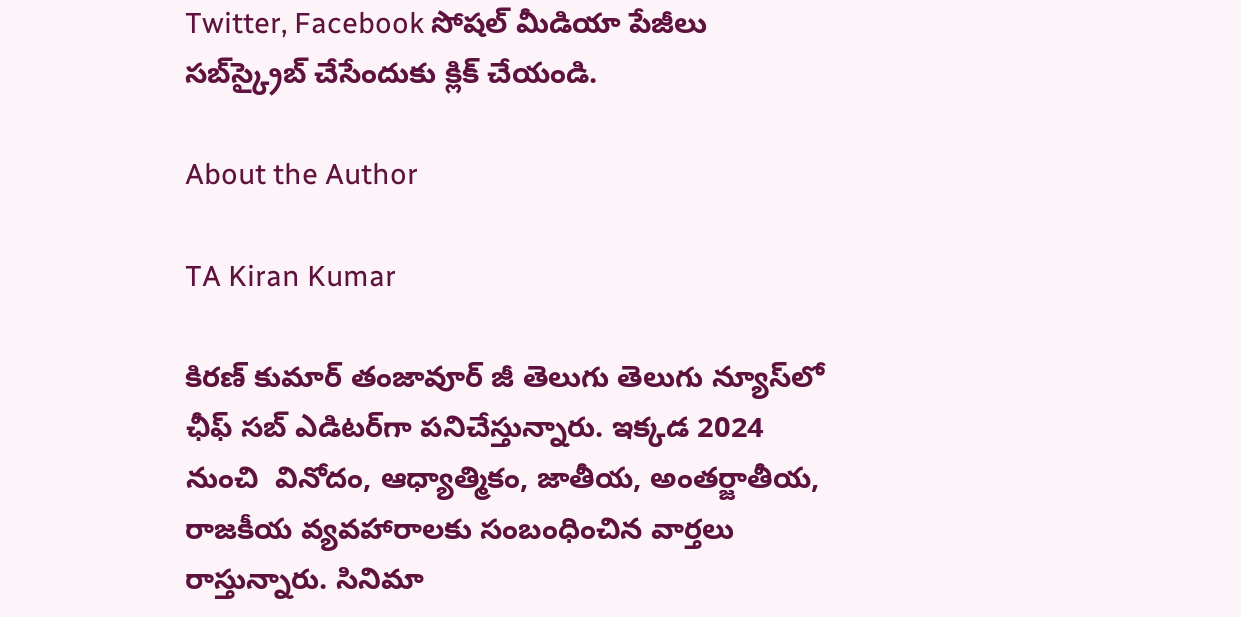Twitter, Facebook సోషల్ మీడియా పేజీలు సబ్‌స్క్రైబ్ చేసేందుకు క్లిక్ చేయండి.

About the Author

TA Kiran Kumar

కిరణ్ కుమార్ తంజావూర్ జీ తెలుగు తెలుగు న్యూస్‌లో ఛీఫ్ సబ్ ఎడిటర్‌గా పనిచేస్తున్నారు. ఇక్కడ 2024 నుంచి  వినోదం, ఆధ్యాత్మికం, జాతీయ, అంతర్జాతీయ, రాజకీయ వ్యవహారాలకు సంబంధించిన వార్తలు రాస్తున్నారు. సినిమా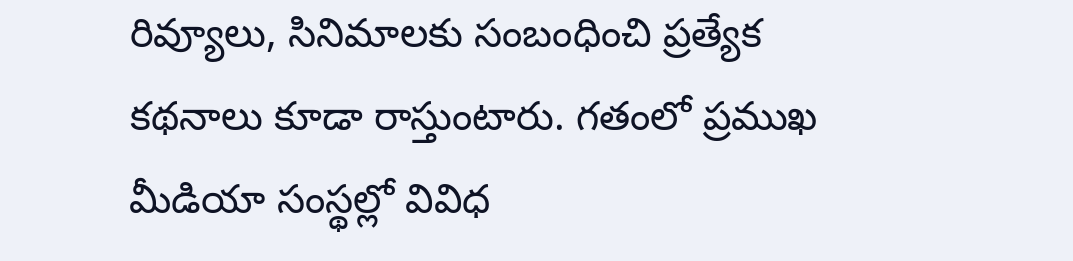రివ్యూలు, సినిమాలకు సంబంధించి ప్రత్యేక కథనాలు కూడా రాస్తుంటారు. గతంలో ప్రముఖ మీడియా సంస్థల్లో వివిధ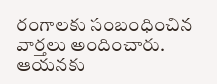రంగాలకు సంబంధించిన వార్తలు అందించారు. ఆయనకు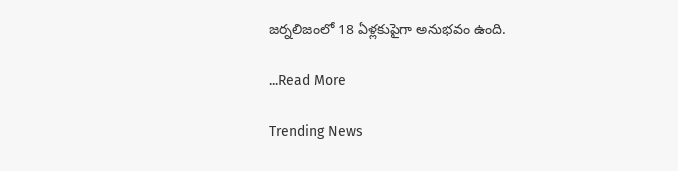జర్నలిజంలో 18 ఏళ్లకుపైగా అనుభవం ఉంది.

...Read More

Trending News